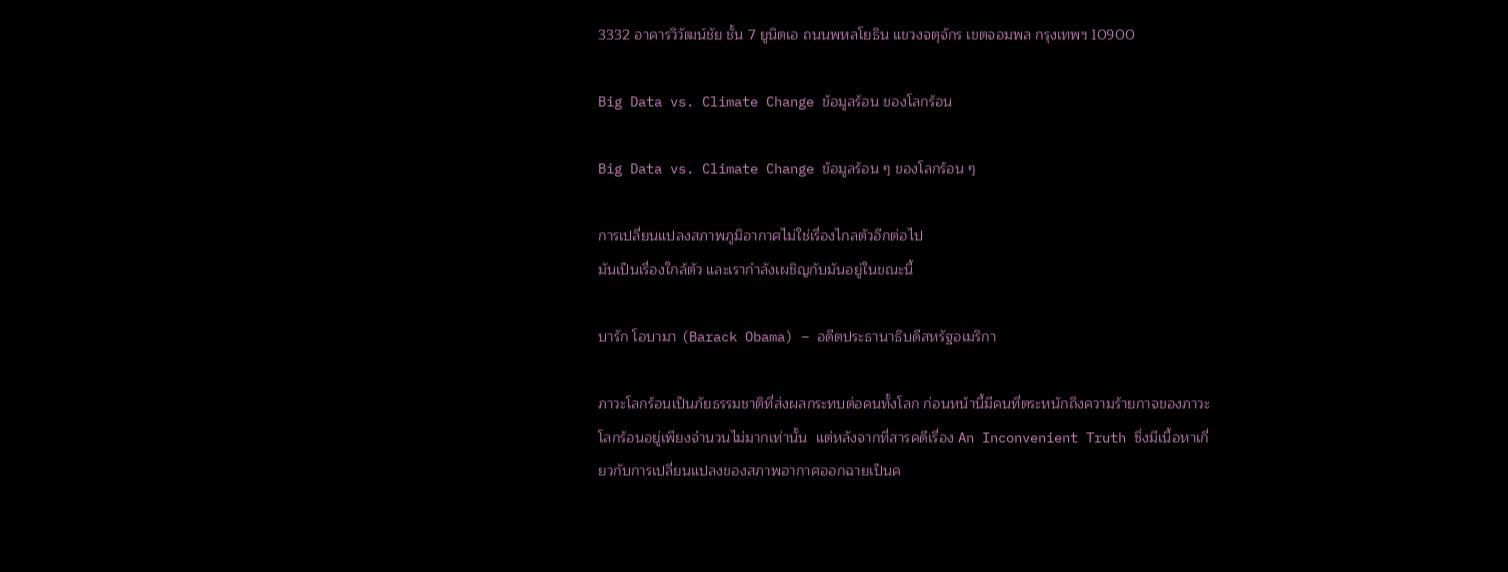3332 อาคารวิวัฒน์ชัย ชั้น 7 ยูนิตเอ ถนนพหลโยธิน แขวงจตุจักร เขตจอมพล กรุงเทพฯ 10900

Big Data vs. Climate Change ข้อมูลร้อน ของโลกร้อน

Big Data vs. Climate Change ข้อมูลร้อน ๆ ของโลกร้อน ๆ

การเปลี่ยนแปลงสภาพภูมิอากาศไม่ใช่เรื่องไกลตัวอีกต่อไป
มันเป็นเรื่องใกล้ตัว และเรากำลังเผชิญกับมันอยู่ในขณะนี้

บารัก โอบามา (Barack Obama) – อดีตประธานาธิบดีสหรัฐอเมริกา

ภาวะโลกร้อนเป็นภัยธรรมชาติที่ส่งผลกระทบต่อคนทั้งโลก ก่อนหน้านี้มีคนที่ตระหนักถึงความร้ายกาจของภาวะโลกร้อนอยู่เพียงจำนวนไม่มากเท่านั้น  แต่หลังจากที่สารคดีเรื่อง An Inconvenient Truth ซึ่งมีเนื้อหาเกี่ยวกับการเปลี่ยนแปลงของสภาพอากาศออกฉายเป็นค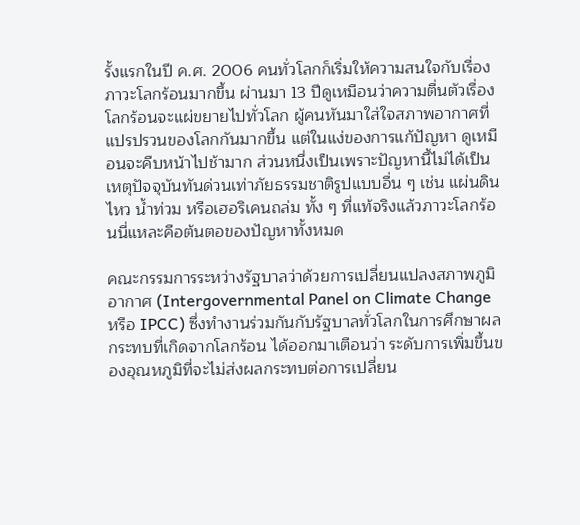รั้งแรกในปี ค.ศ. 2006 คนทั่วโลกก็เริ่มให้ความสนใจกับเรื่องภาวะโลกร้อนมากขึ้น ผ่านมา 13 ปีดูเหมือนว่าความตื่นตัวเรื่องโลกร้อนจะแผ่ขยายไปทั่วโลก ผู้คนหันมาใส่ใจสภาพอากาศที่แปรปรวนของโลกกันมากขึ้น แต่ในแง่ของการแก้ปัญหา ดูเหมือนจะคืบหน้าไปช้ามาก ส่วนหนึ่งเป็นเพราะปัญหานี้ไม่ได้เป็นเหตุปัจจุบันทันด่วนเท่าภัยธรรมชาติรูปแบบอื่น ๆ เช่น แผ่นดินไหว น้ำท่วม หรือเฮอริเคนถล่ม ทั้ง ๆ ที่แท้จริงแล้วภาวะโลกร้อนนี่แหละคือต้นตอของปัญหาทั้งหมด

คณะกรรมการระหว่างรัฐบาลว่าด้วยการเปลี่ยนแปลงสภาพภูมิอากาศ (Intergovernmental Panel on Climate Change หรือ IPCC) ซึ่งทำงานร่วมกันกับรัฐบาลทั่วโลกในการศึกษาผลกระทบที่เกิดจากโลกร้อน ได้ออกมาเตือนว่า ระดับการเพิ่มขึ้นของอุณหภูมิที่จะไม่ส่งผลกระทบต่อการเปลี่ยน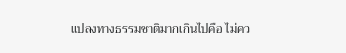แปลงทางธรรมชาติมากเกินไปคือ ไม่คว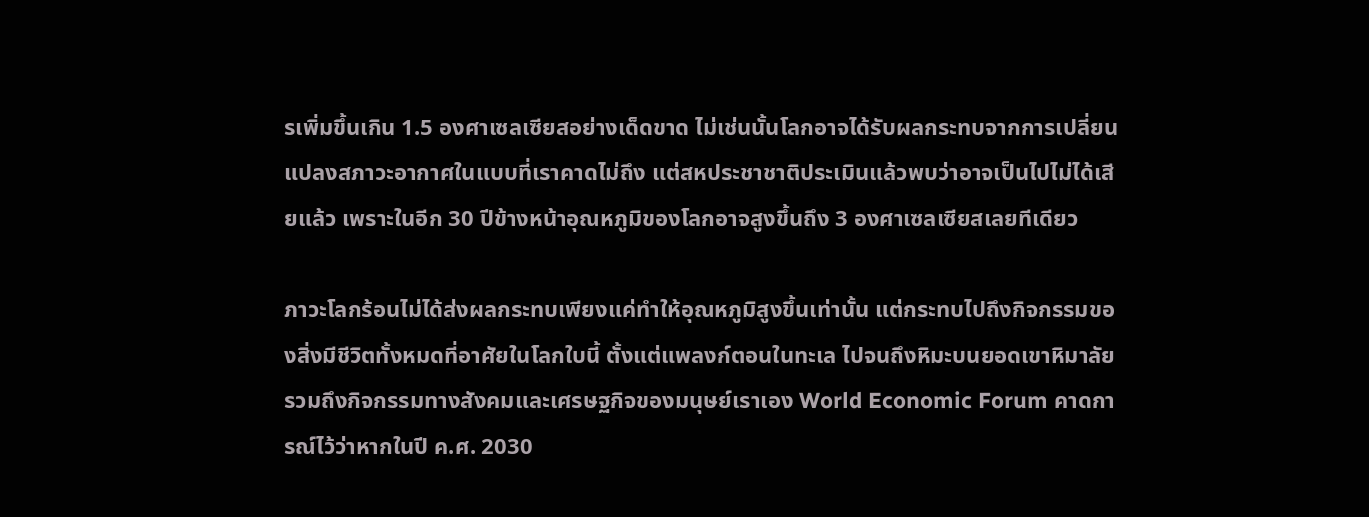รเพิ่มขึ้นเกิน 1.5 องศาเซลเซียสอย่างเด็ดขาด ไม่เช่นนั้นโลกอาจได้รับผลกระทบจากการเปลี่ยนแปลงสภาวะอากาศในแบบที่เราคาดไม่ถึง แต่สหประชาชาติประเมินแล้วพบว่าอาจเป็นไปไม่ได้เสียแล้ว เพราะในอีก 30 ปีข้างหน้าอุณหภูมิของโลกอาจสูงขึ้นถึง 3 องศาเซลเซียสเลยทีเดียว

ภาวะโลกร้อนไม่ได้ส่งผลกระทบเพียงแค่ทำให้อุณหภูมิสูงขึ้นเท่านั้น แต่กระทบไปถึงกิจกรรมของสิ่งมีชีวิตทั้งหมดที่อาศัยในโลกใบนี้ ตั้งแต่แพลงก์ตอนในทะเล ไปจนถึงหิมะบนยอดเขาหิมาลัย รวมถึงกิจกรรมทางสังคมและเศรษฐกิจของมนุษย์เราเอง World Economic Forum คาดการณ์ไว้ว่าหากในปี ค.ศ. 2030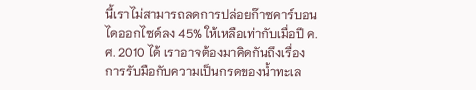นี้เราไม่สามารถลดการปล่อยก๊าซคาร์บอนไดออกไซด์ลง 45% ให้เหลือเท่ากับเมื่อปี ค.ศ. 2010 ได้ เราอาจต้องมาคิดกันถึงเรื่องการรับมือกับความเป็นกรดของน้ำทะเล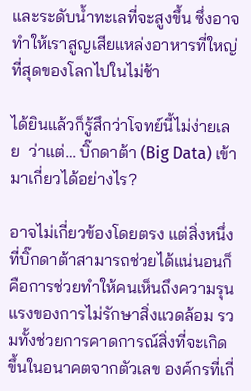และระดับน้ำทะเลที่จะสูงขึ้น ซึ่งอาจทำให้เราสูญเสียแหล่งอาหารที่ใหญ่ที่สุดของโลกไปในไม่ช้า

ได้ยินแล้วก็รู้สึกว่าโจทย์นี้ไม่ง่ายเลย  ว่าแต่… บิ๊กดาต้า (Big Data) เข้ามาเกี่ยวได้อย่างไร?

อาจไม่เกี่ยวข้องโดยตรง แต่สิ่งหนึ่งที่บิ๊กดาต้าสามารถช่วยได้แน่นอนก็คือการช่วยทำให้คนเห็นถึงความรุนแรงของการไม่รักษาสิ่งแวดล้อม รวมทั้งช่วยการคาดการณ์สิ่งที่จะเกิดขึ้นในอนาคตจากตัวเลข องค์กรที่เกี่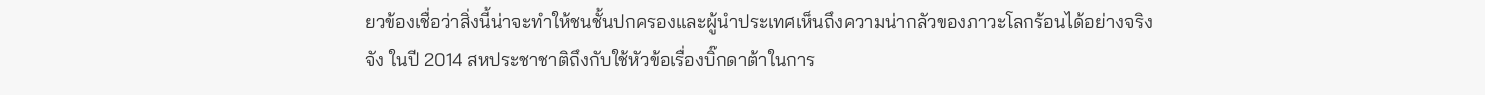ยวข้องเชื่อว่าสิ่งนี้น่าจะทำให้ชนชั้นปกครองและผู้นำประเทศเห็นถึงความน่ากลัวของภาวะโลกร้อนได้อย่างจริงจัง ในปี 2014 สหประชาชาติถึงกับใช้หัวข้อเรื่องบิ๊กดาต้าในการ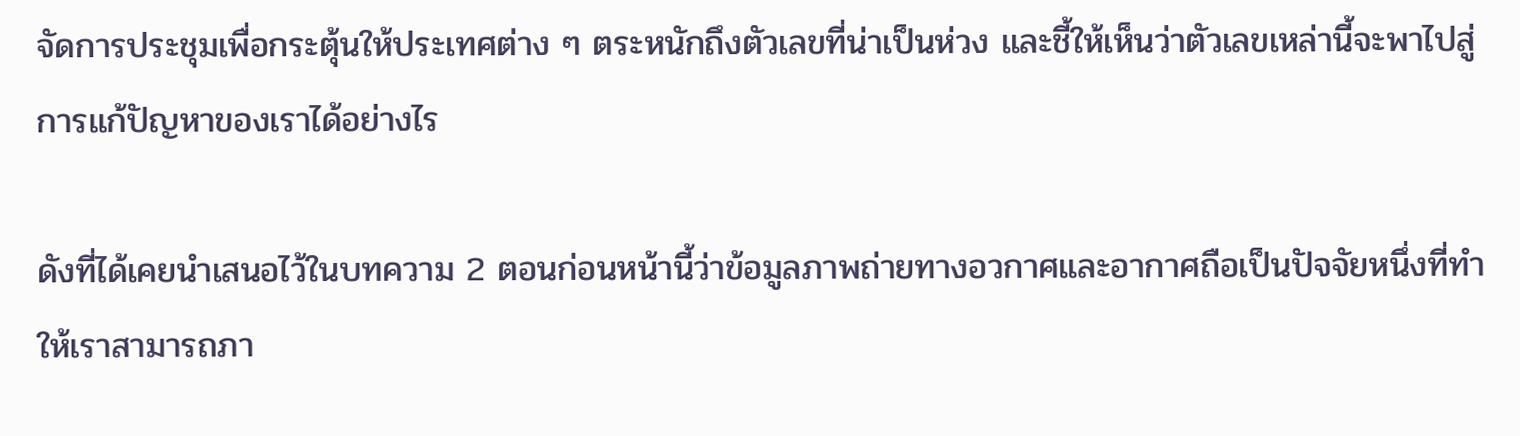จัดการประชุมเพื่อกระตุ้นให้ประเทศต่าง ๆ ตระหนักถึงตัวเลขที่น่าเป็นห่วง และชี้ให้เห็นว่าตัวเลขเหล่านี้จะพาไปสู่การแก้ปัญหาของเราได้อย่างไร

ดังที่ได้เคยนำเสนอไว้ในบทความ 2 ตอนก่อนหน้านี้ว่าข้อมูลภาพถ่ายทางอวกาศและอากาศถือเป็นปัจจัยหนึ่งที่ทำให้เราสามารถภา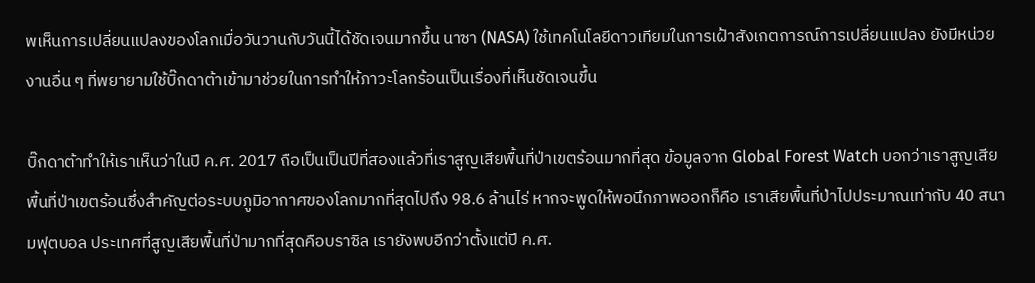พเห็นการเปลี่ยนแปลงของโลกเมื่อวันวานกับวันนี้ได้ชัดเจนมากขึ้น นาซา (NASA) ใช้เทคโนโลยีดาวเทียมในการเฝ้าสังเกตการณ์การเปลี่ยนแปลง ยังมีหน่วยงานอื่น ๆ ที่พยายามใช้บิ๊กดาต้าเข้ามาช่วยในการทำให้ภาวะโลกร้อนเป็นเรื่องที่เห็นชัดเจนขึ้น

บิ๊กดาต้าทำให้เราเห็นว่าในปี ค.ศ. 2017 ถือเป็นเป็นปีที่สองแล้วที่เราสูญเสียพื้นที่ป่าเขตร้อนมากที่สุด ข้อมูลจาก Global Forest Watch บอกว่าเราสูญเสียพื้นที่ป่าเขตร้อนซึ่งสำคัญต่อระบบภูมิอากาศของโลกมากที่สุดไปถึง 98.6 ล้านไร่ หากจะพูดให้พอนึกภาพออกก็คือ เราเสียพื้นที่ป่าไปประมาณเท่ากับ 40 สนามฟุตบอล ประเทศที่สูญเสียพื้นที่ป่ามากที่สุดคือบราซิล เรายังพบอีกว่าตั้งแต่ปี ค.ศ.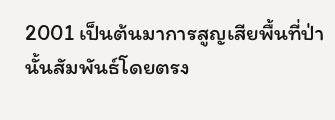2001 เป็นต้นมาการสูญเสียพื้นที่ป่านั้นสัมพันธ์โดยตรง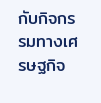กับกิจกรรมทางเศรษฐกิจ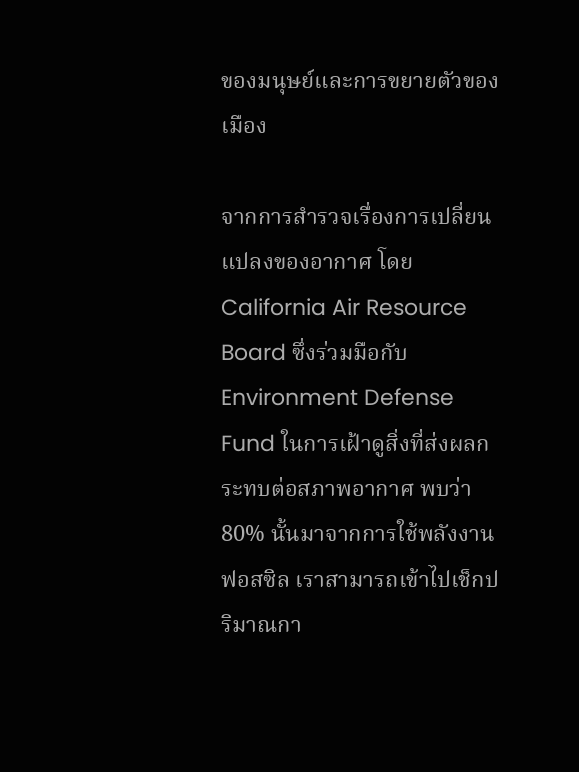ของมนุษย์และการขยายตัวของเมือง

จากการสำรวจเรื่องการเปลี่ยนแปลงของอากาศ โดย California Air Resource Board ซึ่งร่วมมือกับ Environment Defense Fund ในการเฝ้าดูสิ่งที่ส่งผลกระทบต่อสภาพอากาศ พบว่า 80% นั้นมาจากการใช้พลังงานฟอสซิล เราสามารถเข้าไปเช็กปริมาณกา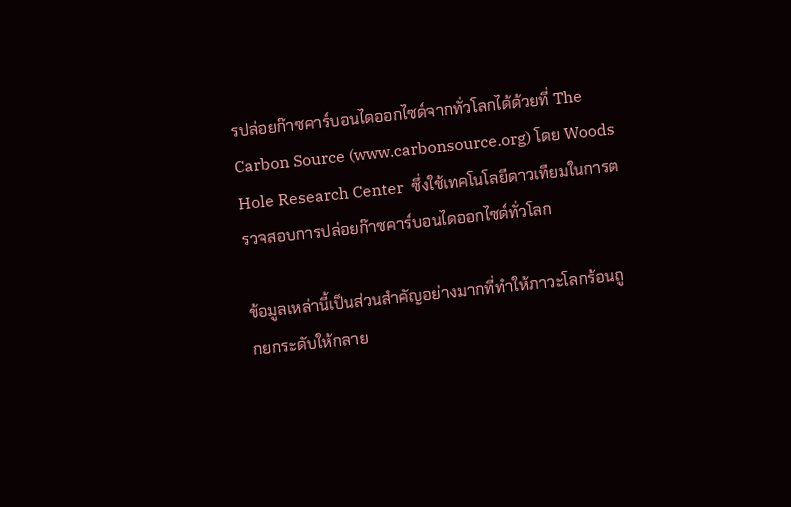รปล่อยก๊าซคาร์บอนไดออกไซด์จากทั่วโลกได้ด้วยที่ The Carbon Source (www.carbonsource.org) โดย Woods Hole Research Center  ซึ่งใช้เทคโนโลยีดาวเทียมในการตรวจสอบการปล่อยก๊าซคาร์บอนไดออกไซด์ทั่วโลก

ข้อมูลเหล่านี้เป็นส่วนสำคัญอย่างมากที่ทำให้ภาวะโลกร้อนถูกยกระดับให้กลาย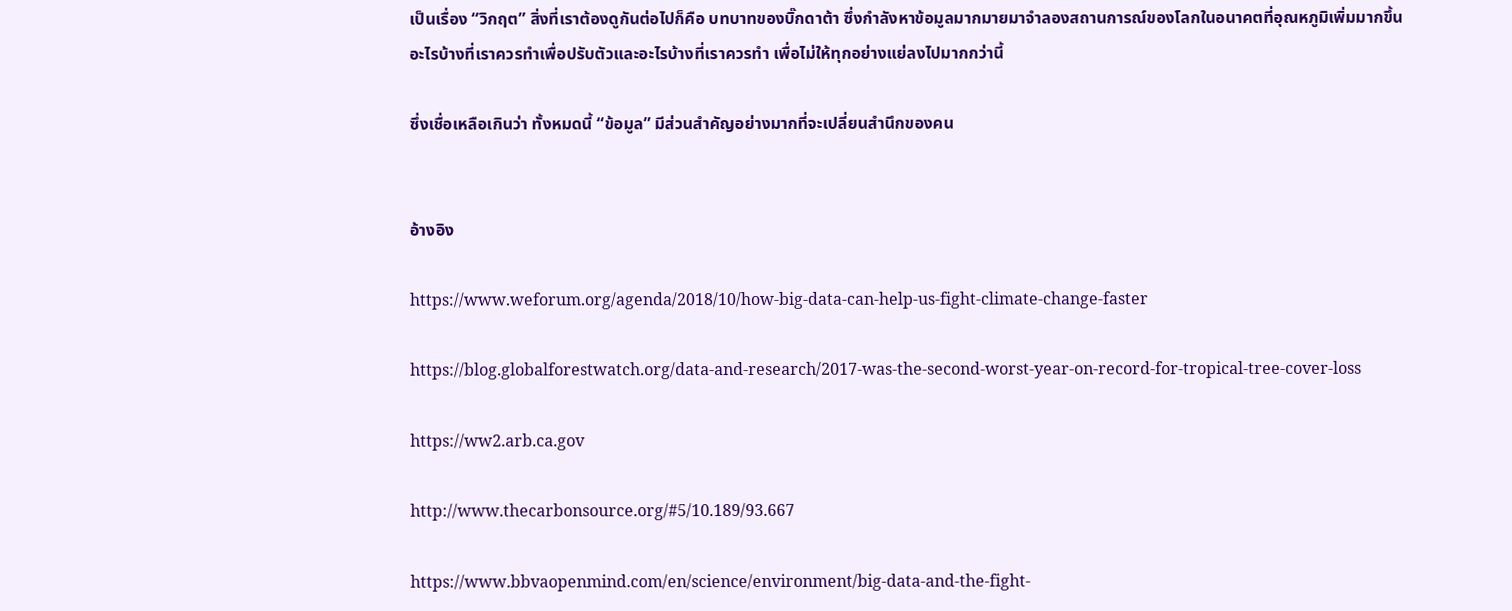เป็นเรื่อง “วิกฤต” สิ่งที่เราต้องดูกันต่อไปก็คือ บทบาทของบิ๊กดาต้า ซึ่งกำลังหาข้อมูลมากมายมาจำลองสถานการณ์ของโลกในอนาคตที่อุณหภูมิเพิ่มมากขึ้น อะไรบ้างที่เราควรทำเพื่อปรับตัวและอะไรบ้างที่เราควรทำ เพื่อไม่ให้ทุกอย่างแย่ลงไปมากกว่านี้

ซึ่งเชื่อเหลือเกินว่า ทั้งหมดนี้ “ข้อมูล” มีส่วนสำคัญอย่างมากที่จะเปลี่ยนสำนึกของคน


อ้างอิง

https://www.weforum.org/agenda/2018/10/how-big-data-can-help-us-fight-climate-change-faster

https://blog.globalforestwatch.org/data-and-research/2017-was-the-second-worst-year-on-record-for-tropical-tree-cover-loss

https://ww2.arb.ca.gov

http://www.thecarbonsource.org/#5/10.189/93.667

https://www.bbvaopenmind.com/en/science/environment/big-data-and-the-fight-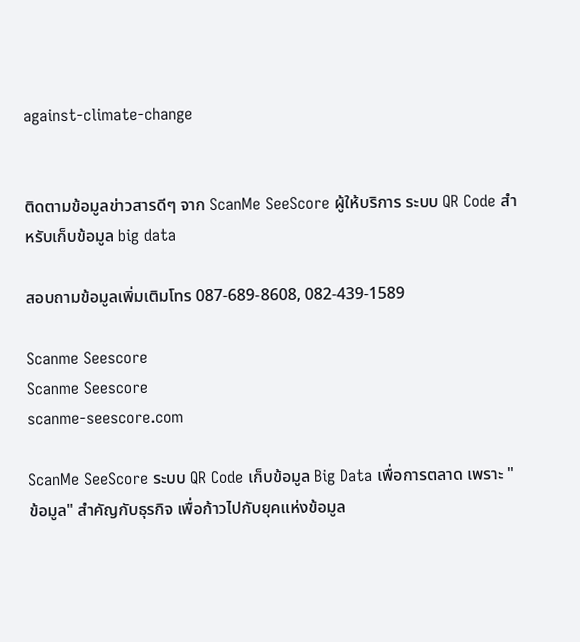against-climate-change


ติดตามข้อมูลข่าวสารดีๆ จาก ScanMe SeeScore ผู้ให้บริการ ระบบ QR Code สำหรับเก็บข้อมูล big data

สอบถามข้อมูลเพิ่มเติมโทร 087-689-8608, 082-439-1589

Scanme Seescore
Scanme Seescore
scanme-seescore.com

ScanMe SeeScore ระบบ QR Code เก็บข้อมูล Big Data เพื่อการตลาด เพราะ "ข้อมูล" สำคัญกับธุรกิจ เพื่อก้าวไปกับยุคแห่งข้อมูล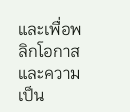และเพื่อพลิกโอกาสและความเป็น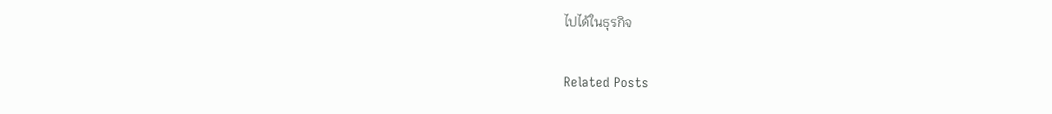ไปได้ในธุรกิจ

Related Posts